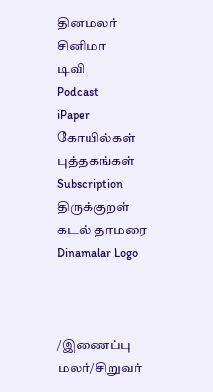தினமலர்
சினிமா
டிவி
Podcast
iPaper
கோயில்கள்
புத்தகங்கள்
Subscription
திருக்குறள்
கடல் தாமரை
Dinamalar Logo



/இணைப்பு மலர்/சிறுவர்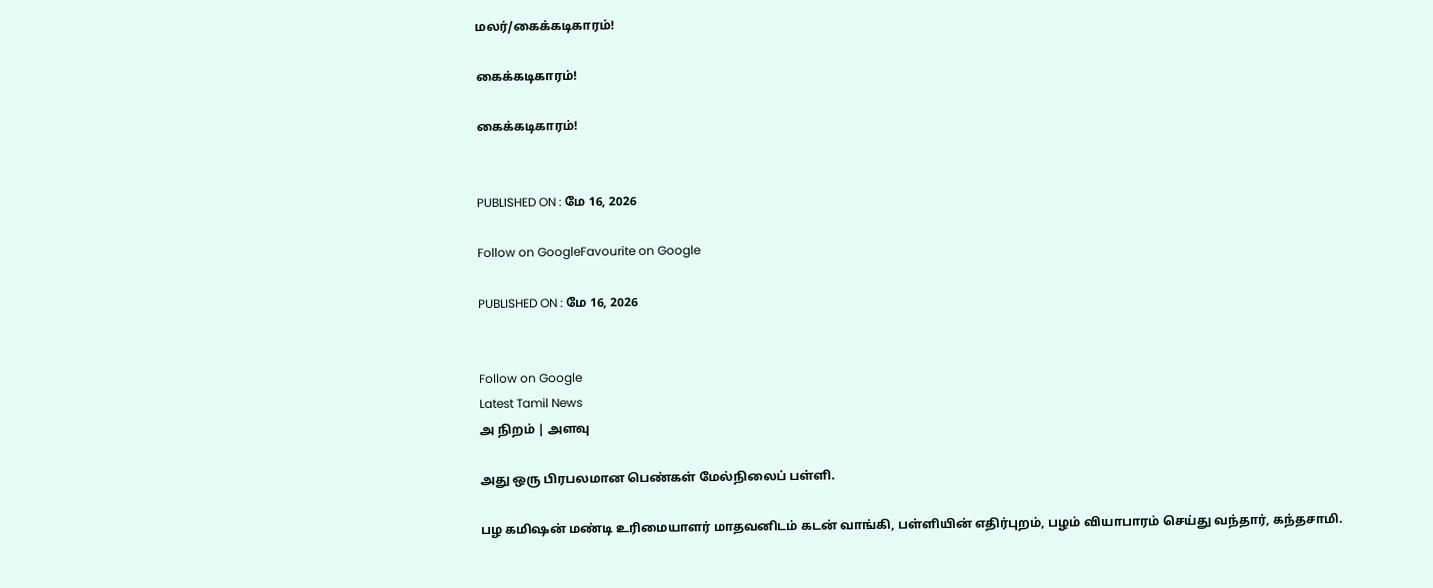மலர்/கைக்கடிகாரம்!

கைக்கடிகாரம்!

கைக்கடிகாரம்!


PUBLISHED ON : மே 16, 2026

Follow on GoogleFavourite on Google

PUBLISHED ON : மே 16, 2026


Follow on Google
Latest Tamil News
அ நிறம் | அளவு

அது ஒரு பிரபலமான பெண்கள் மேல்நிலைப் பள்ளி.

பழ கமிஷன் மண்டி உரிமையாளர் மாதவனிடம் கடன் வாங்கி, பள்ளியின் எதிர்புறம், பழம் வியாபாரம் செய்து வந்தார், கந்தசாமி.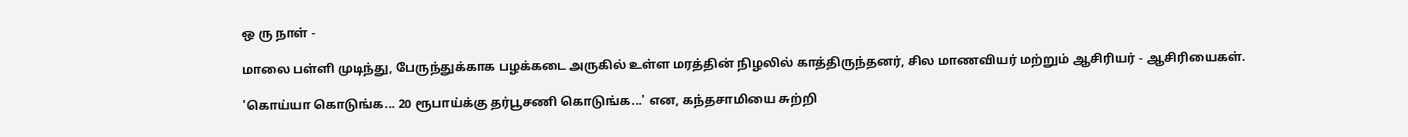ஒ ரு நாள் -

மாலை பள்ளி முடிந்து, பேருந்துக்காக பழக்கடை அருகில் உள்ள மரத்தின் நிழலில் காத்திருந்தனர், சில மாணவியர் மற்றும் ஆசிரியர் - ஆசிரியைகள்.

'கொய்யா கொடுங்க... 20 ரூபாய்க்கு தர்பூசணி கொடுங்க...' என, கந்தசாமியை சுற்றி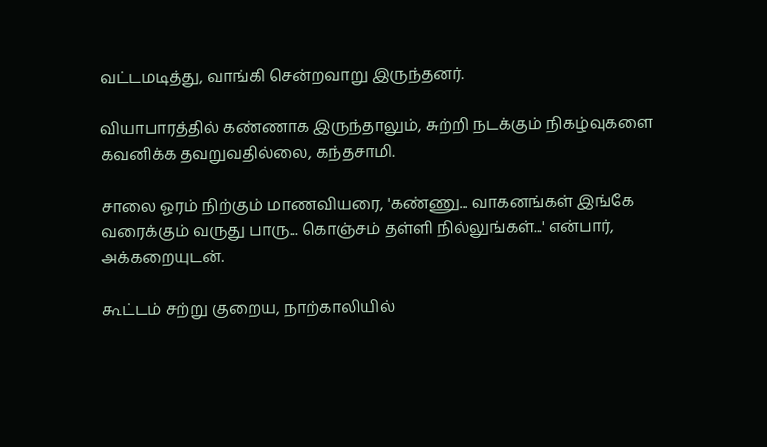வட்டமடித்து, வாங்கி சென்றவாறு இருந்தனர்.

வியாபாரத்தில் கண்ணாக இருந்தாலும், சுற்றி நடக்கும் நிகழ்வுகளை கவனிக்க தவறுவதில்லை, கந்தசாமி.

சாலை ஓரம் நிற்கும் மாணவியரை, 'கண்ணு... வாகனங்கள் இங்கே வரைக்கும் வருது பாரு... கொஞ்சம் தள்ளி நில்லுங்கள்...' என்பார், அக்கறையுடன்.

கூட்டம் சற்று குறைய, நாற்காலியில்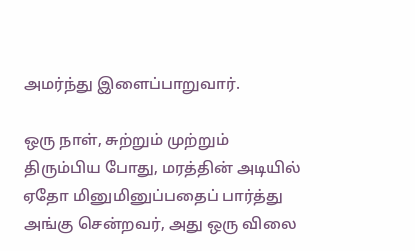அமர்ந்து இளைப்பாறுவார்.

ஒரு நாள், சுற்றும் முற்றும் திரும்பிய போது, மரத்தின் அடியில் ஏதோ மினுமினுப்பதைப் பார்த்து அங்கு சென்றவர், அது ஒரு விலை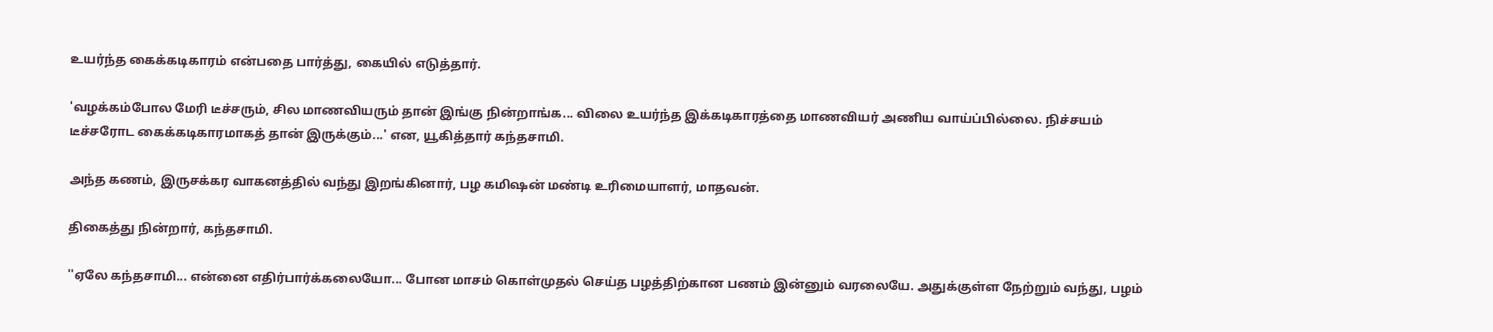உயர்ந்த கைக்கடிகாரம் என்பதை பார்த்து, கையில் எடுத்தார்.

'வழக்கம்போல மேரி டீச்சரும், சில மாணவியரும் தான் இங்கு நின்றாங்க... விலை உயர்ந்த இக்கடிகாரத்தை மாணவியர் அணிய வாய்ப்பில்லை. நிச்சயம் டீச்சரோட கைக்கடிகாரமாகத் தான் இருக்கும்...' என, யூகித்தார் கந்தசாமி.

அந்த கணம், இருசக்கர வாகனத்தில் வந்து இறங்கினார், பழ கமிஷன் மண்டி உரிமையாளர், மாதவன்.

திகைத்து நின்றார், கந்தசாமி.

''ஏலே கந்தசாமி... என்னை எதிர்பார்க்கலையோ... போன மாசம் கொள்முதல் செய்த பழத்திற்கான பணம் இன்னும் வரலையே. அதுக்குள்ள நேற்றும் வந்து, பழம்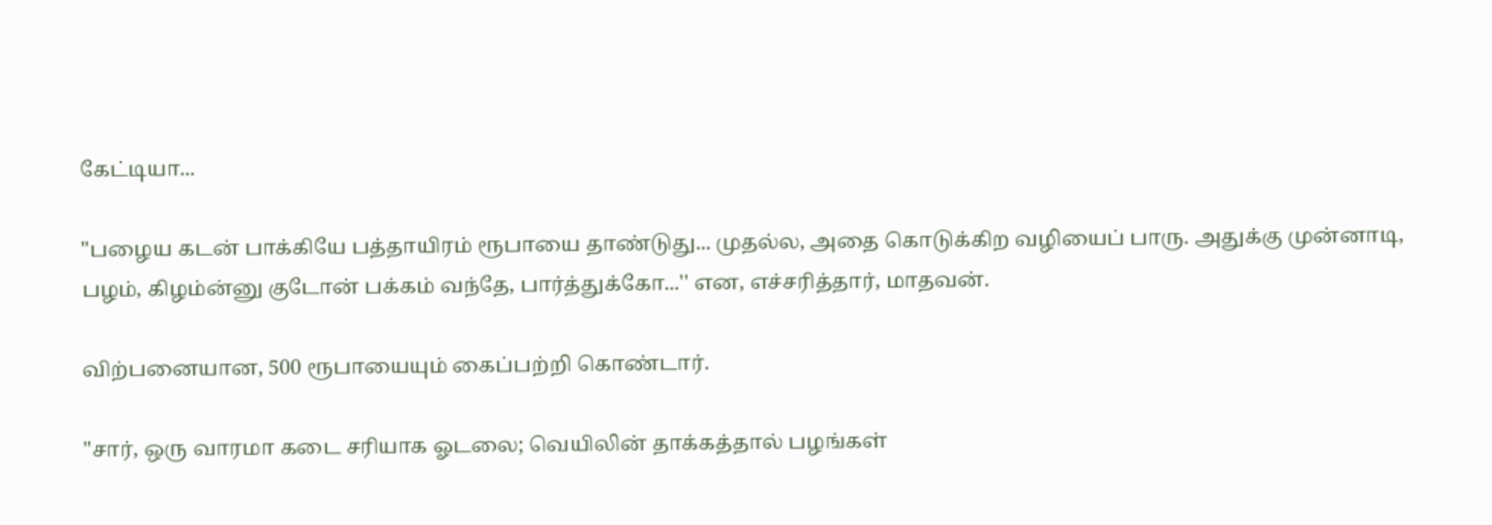கேட்டியா...

''பழைய கடன் பாக்கியே பத்தாயிரம் ரூபாயை தாண்டுது... முதல்ல, அதை கொடுக்கிற வழியைப் பாரு. அதுக்கு முன்னாடி, பழம், கிழம்ன்னு குடோன் பக்கம் வந்தே, பார்த்துக்கோ...'' என, எச்சரித்தார், மாதவன்.

விற்பனையான, 500 ரூபாயையும் கைப்பற்றி கொண்டார்.

''சார், ஒரு வாரமா கடை சரியாக ஓடலை; வெயிலின் தாக்கத்தால் பழங்கள்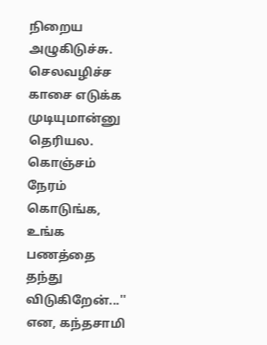நிறைய அழுகிடுச்சு. செலவழிச்ச காசை எடுக்க முடியுமான்னு தெரியல. கொஞ்சம் நேரம் கொடுங்க, உங்க பணத்தை தந்து விடுகிறேன்...'' என, கந்தசாமி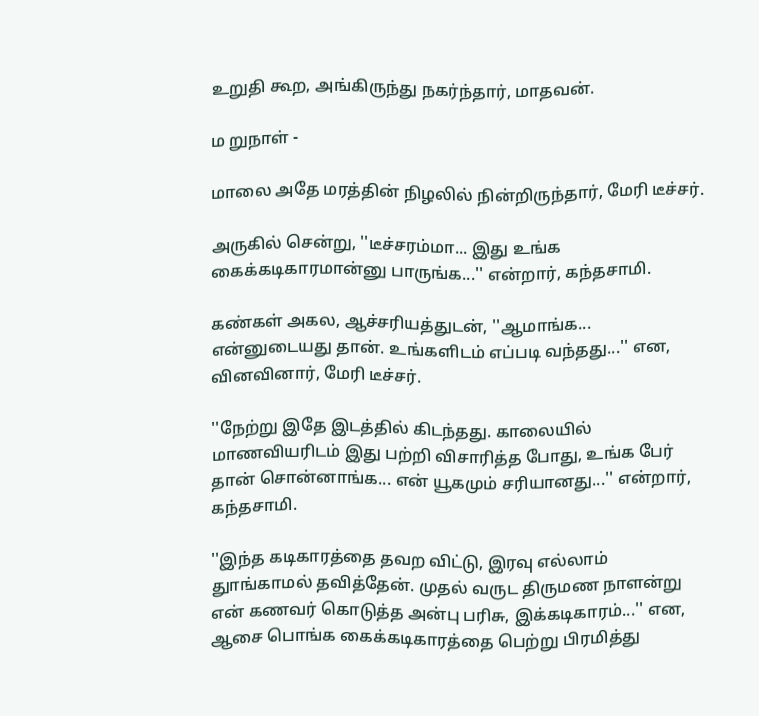உறுதி கூற, அங்கிருந்து நகர்ந்தார், மாதவன்.

ம றுநாள் -

மாலை அதே மரத்தின் நிழலில் நின்றிருந்தார், மேரி டீச்சர்.

அருகில் சென்று, ''டீச்சரம்மா... இது உங்க கைக்கடிகாரமான்னு பாருங்க...'' என்றார், கந்தசாமி.

கண்கள் அகல, ஆச்சரியத்துடன், ''ஆமாங்க... என்னுடையது தான். உங்களிடம் எப்படி வந்தது...'' என, வினவினார், மேரி டீச்சர்.

''நேற்று இதே இடத்தில் கிடந்தது. காலையில் மாணவியரிடம் இது பற்றி விசாரித்த போது, உங்க பேர் தான் சொன்னாங்க... என் யூகமும் சரியானது...'' என்றார், கந்தசாமி.

''இந்த கடிகாரத்தை தவற விட்டு, இரவு எல்லாம் துாங்காமல் தவித்தேன். முதல் வருட திருமண நாளன்று என் கணவர் கொடுத்த அன்பு பரிசு, இக்கடிகாரம்...'' என, ஆசை பொங்க கைக்கடிகாரத்தை பெற்று பிரமித்து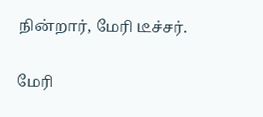நின்றார், மேரி டீச்சர்.

மேரி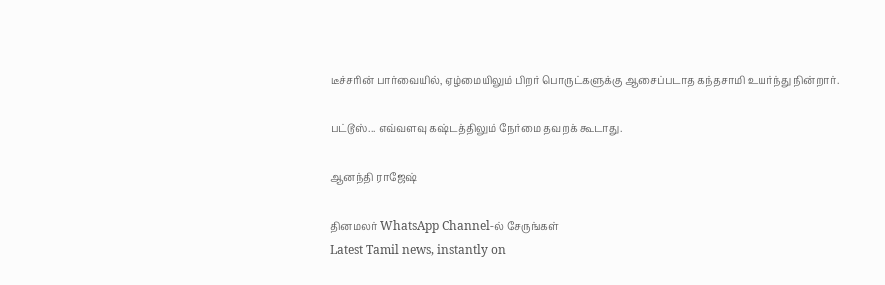டீச்சரின் பார்வையில், ஏழ்மையிலும் பிறர் பொருட்களுக்கு ஆசைப்படாத கந்தசாமி உயர்ந்து நின்றார்.

பட்டூஸ்... எவ்வளவு கஷ்டத்திலும் நேர்மை தவறக் கூடாது.

ஆனந்தி ராஜேஷ்

தினமலர் WhatsApp Channel-ல் சேருங்கள்
Latest Tamil news, instantly on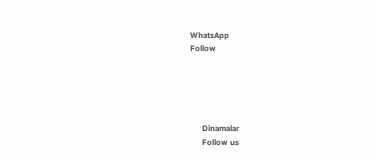WhatsApp
Follow





      Dinamalar
      Follow us